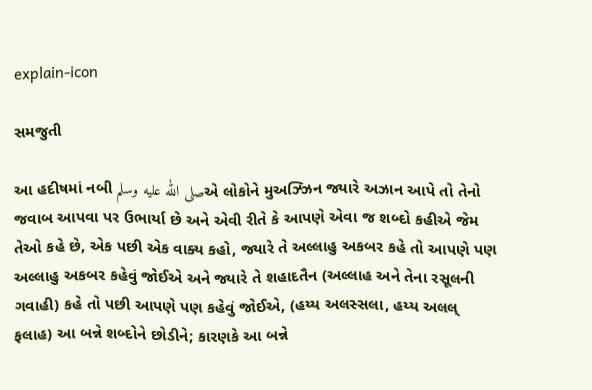explain-icon

સમજુતી

આ હદીષમાં નબી صلى الله عليه وسلمએ લોકોને મુઅઝ્ઝિન જ્યારે અઝાન આપે તો તેનો જવાબ આપવા પર ઉભાર્યા છે અને એવી રીતે કે આપણે એવા જ શબ્દો કહીએ જેમ તેઓ કહે છે, એક પછી એક વાક્ય કહો, જ્યારે તે અલ્લાહુ અકબર કહે તો આપણે પણ અલ્લાહુ અકબર કહેવું જોઈએ અને જ્યારે તે શહાદતૈન (અલ્લાહ અને તેના રસૂલની ગવાહી) કહે તો પછી આપણે પણ કહેવું જોઈએ, (હય્ય અલસ્સલા, હય્ય અલલ્ ફલાહ) આ બન્ને શબ્દોને છોડીને; કારણકે આ બન્ને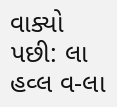વાક્યો પછી: લા હવ્લ વ-લા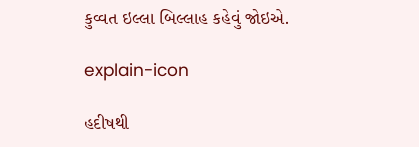કુવ્વત ઇલ્લા બિલ્લાહ કહેવું જોઇએ.

explain-icon

હદીષથી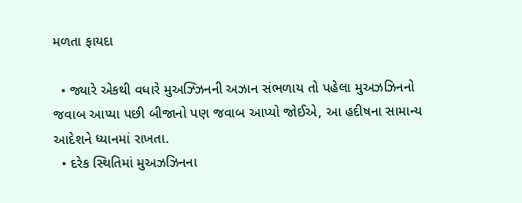મળતા ફાયદા

  • જ્યારે એકથી વધારે મુઅઝ્ઝિનની અઝાન સંભળાય તો પહેલા મુઅઝઝિનનો જવાબ આપ્યા પછી બીજાનો પણ જવાબ આપ્યો જોઈએ, આ હદીષના સામાન્ય આદેશને ધ્યાનમાં રાખતા.
  • દરેક સ્થિતિમાં મુઅઝઝિનના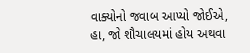વાક્યોનો જવાબ આપ્યો જોઈએ, હા, જો શૌચાલયમાં હોય અથવા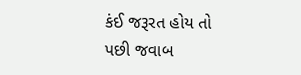કંઈ જરૂરત હોય તો પછી જવાબ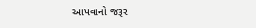આપવાનો જરૂર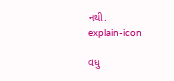નથી.
explain-icon

વધુ